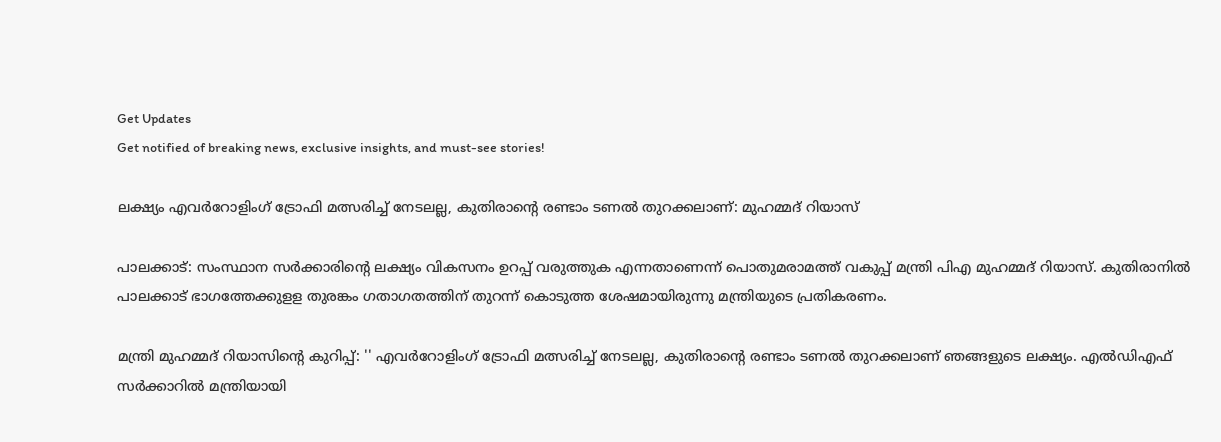Get Updates
Get notified of breaking news, exclusive insights, and must-see stories!

ലക്ഷ്യം എവര്‍റോളിംഗ് ട്രോഫി മത്സരിച്ച് നേടലല്ല, കുതിരാന്‍റെ രണ്ടാം ടണല്‍ തുറക്കലാണ്: മുഹമ്മദ് റിയാസ്

പാലക്കാട്: സംസ്ഥാന സര്‍ക്കാരിന്റെ ലക്ഷ്യം വികസനം ഉറപ്പ് വരുത്തുക എന്നതാണെന്ന് പൊതുമരാമത്ത് വകുപ്പ് മന്ത്രി പിഎ മുഹമ്മദ് റിയാസ്. കുതിരാനില്‍ പാലക്കാട് ഭാഗത്തേക്കുളള തുരങ്കം ഗതാഗതത്തിന് തുറന്ന് കൊടുത്ത ശേഷമായിരുന്നു മന്ത്രിയുടെ പ്രതികരണം.

മന്ത്രി മുഹമ്മദ് റിയാസിന്റെ കുറിപ്പ്: '' എവര്‍റോളിംഗ് ട്രോഫി മത്സരിച്ച് നേടലല്ല, കുതിരാന്‍റെ രണ്ടാം ടണല്‍ തുറക്കലാണ് ഞങ്ങളുടെ ലക്ഷ്യം. എല്‍ഡിഎഫ് സര്‍ക്കാറില്‍ മന്ത്രിയായി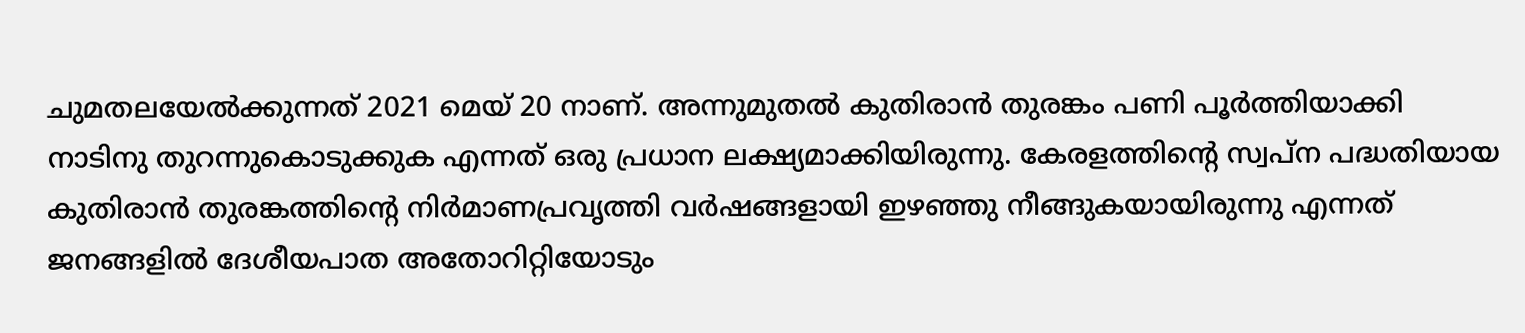ചുമതലയേല്‍ക്കുന്നത് 2021 മെയ് 20 നാണ്. അന്നുമുതല്‍ കുതിരാന്‍ തുരങ്കം പണി പൂര്‍ത്തിയാക്കി നാടിനു തുറന്നുകൊടുക്കുക എന്നത് ഒരു പ്രധാന ലക്ഷ്യമാക്കിയിരുന്നു. കേരളത്തിന്‍റെ സ്വപ്ന പദ്ധതിയായ കുതിരാന്‍ തുരങ്കത്തിന്‍റെ നിര്‍മാണപ്രവൃത്തി വര്‍ഷങ്ങളായി ഇഴഞ്ഞു നീങ്ങുകയായിരുന്നു എന്നത് ജനങ്ങളില്‍ ദേശീയപാത അതോറിറ്റിയോടും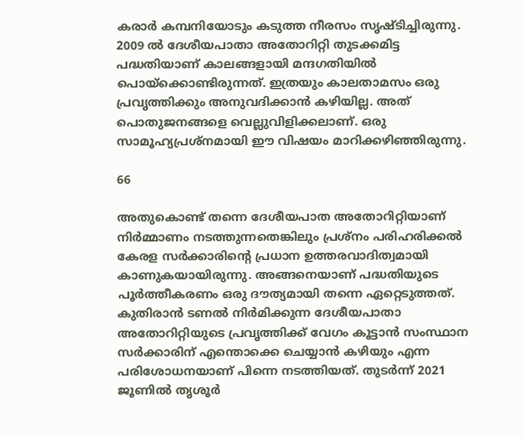കരാര്‍ കമ്പനിയോടും കടുത്ത നീരസം സൃഷ്ടിച്ചിരുന്നു. 2009 ല്‍ ദേശീയപാതാ അതോറിറ്റി തുടക്കമിട്ട പദ്ധതിയാണ് കാലങ്ങളായി മന്ദഗതിയില്‍ പൊയ്ക്കൊണ്ടിരുന്നത്. ഇത്രയും കാലതാമസം ഒരു പ്രവൃത്തിക്കും അനുവദിക്കാന്‍ കഴിയില്ല. അത് പൊതുജനങ്ങളെ വെല്ലുവിളിക്കലാണ്. ഒരു സാമൂഹ്യപ്രശ്നമായി ഈ വിഷയം മാറിക്കഴിഞ്ഞിരുന്നു.

66

അതുകൊണ്ട് തന്നെ ദേശീയപാത അതോറിറ്റിയാണ് നിര്‍മ്മാണം നടത്തുന്നതെങ്കിലും പ്രശ്നം പരിഹരിക്കല്‍ കേരള സര്‍ക്കാരിന്‍റെ പ്രധാന ഉത്തരവാദിത്വമായി കാണുകയായിരുന്നു. അങ്ങനെയാണ് പദ്ധതിയുടെ പൂര്‍ത്തീകരണം ഒരു ദൗത്യമായി തന്നെ ഏറ്റെടുത്തത്. കുതിരാന്‍ ടണല്‍ നിര്‍മിക്കുന്ന ദേശീയപാതാ അതോറിറ്റിയുടെ പ്രവൃത്തിക്ക് വേഗം കൂട്ടാന്‍ സംസ്ഥാന സര്‍ക്കാരിന് എന്തൊക്കെ ചെയ്യാന്‍ കഴിയും എന്ന പരിശോധനയാണ് പിന്നെ നടത്തിയത്. തുടര്‍ന്ന് 2021 ജൂണില്‍ തൃശൂര്‍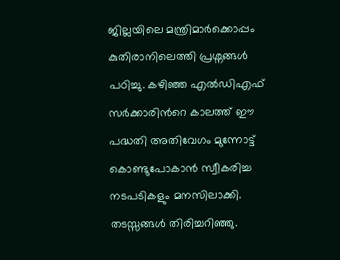ജില്ലയിലെ മന്ത്രിമാര്‍ക്കൊപ്പം കുതിരാനിലെത്തി പ്രശ്നങ്ങള്‍ പഠിച്ചു. കഴിഞ്ഞ എല്‍ഡിഎഫ് സര്‍ക്കാരിന്‍റെ കാലത്ത് ഈ പദ്ധതി അതിവേഗം മുന്നോട്ട് കൊണ്ടുപോകാന്‍ സ്വീകരിച്ച നടപടികളും മനസിലാക്കി. തടസ്സങ്ങള്‍ തിരിച്ചറിഞ്ഞു.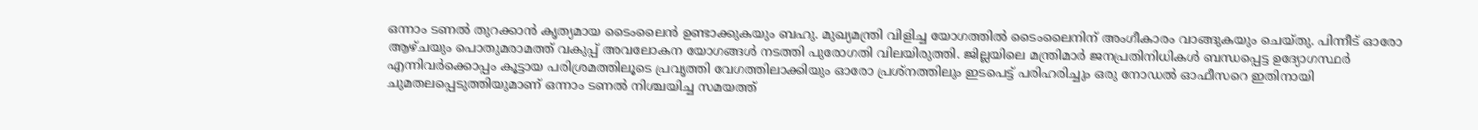ഒന്നാം ടണല്‍ തുറക്കാന്‍ കൃത്യമായ ടൈംലൈന്‍ ഉണ്ടാക്കുകയും ബഹു. മുഖ്യമന്ത്രി വിളിച്ച യോഗത്തില്‍ ടൈംലൈനിന് അംഗീകാരം വാങ്ങുകയും ചെയ്തു. പിന്നീട് ഓരോ ആഴ്ചയും പൊതുമരാമത്ത് വകുപ്പ് അവലോകന യോഗങ്ങള്‍ നടത്തി പുരോഗതി വിലയിരുത്തി. ജില്ലയിലെ മന്ത്രിമാര്‍ ജനപ്രതിനിധികള്‍ ബന്ധപ്പെട്ട ഉദ്യോഗസ്ഥര്‍ എന്നിവര്‍ക്കൊപ്പം കൂട്ടായ പരിശ്രമത്തിലൂടെ പ്രവൃത്തി വേഗത്തിലാക്കിയും ഓരോ പ്രശ്നത്തിലും ഇടപെട്ട് പരിഹരിച്ചും ഒരു നോഡല്‍ ഓഫീസറെ ഇതിനായി ചുമതലപ്പെടുത്തിയുമാണ് ഒന്നാം ടണല്‍ നിശ്ചയിച്ച സമയത്ത്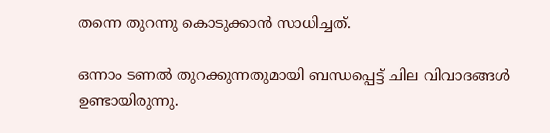തന്നെ തുറന്നു കൊടുക്കാന്‍ സാധിച്ചത്.

ഒന്നാം ടണല്‍ തുറക്കുന്നതുമായി ബന്ധപ്പെട്ട് ചില വിവാദങ്ങള്‍ ഉണ്ടായിരുന്നു.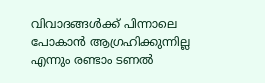വിവാദങ്ങള്‍ക്ക് പിന്നാലെ പോകാന്‍ ആഗ്രഹിക്കുന്നില്ല എന്നും രണ്ടാം ടണല്‍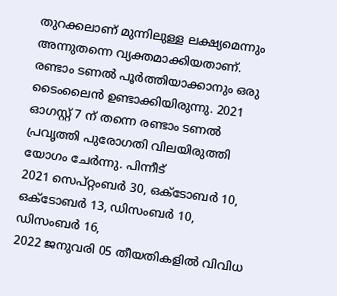തുറക്കലാണ് മുന്നിലുള്ള ലക്ഷ്യമെന്നും അന്നുതന്നെ വ്യക്തമാക്കിയതാണ്. രണ്ടാം ടണല്‍ പൂര്‍ത്തിയാക്കാനും ഒരു ടൈംലൈന്‍ ഉണ്ടാക്കിയിരുന്നു. 2021 ഓഗസ്റ്റ് 7 ന് തന്നെ രണ്ടാം ടണല്‍ പ്രവൃത്തി പുരോഗതി വിലയിരുത്തി യോഗം ചേര്‍ന്നു. പിന്നീട്
2021 സെപ്റ്റംബര്‍ 30, ഒക്ടോബര്‍ 10, ഒക്ടോബര്‍ 13, ഡിസംബര്‍ 10, ഡിസംബര്‍ 16,
2022 ജനുവരി 05 തീയതികളില്‍ വിവിധ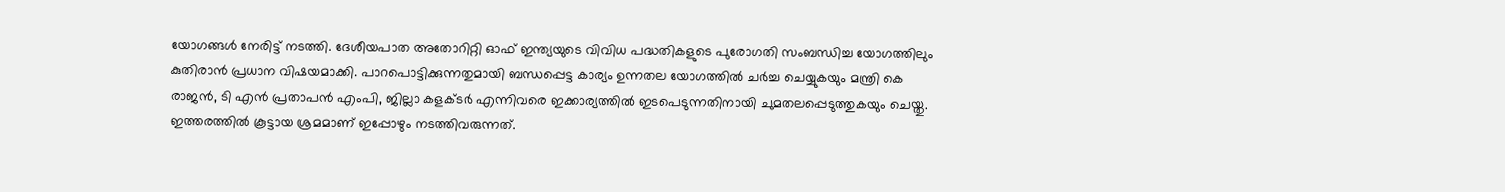യോഗങ്ങള്‍ നേരിട്ട് നടത്തി. ദേശീയപാത അതോറിറ്റി ഓഫ് ഇന്ത്യയുടെ വിവിധ പദ്ധതികളുടെ പുരോഗതി സംബന്ധിച്ച യോഗത്തിലും കുതിരാന്‍ പ്രധാന വിഷയമാക്കി. പാറപൊട്ടിക്കുന്നതുമായി ബന്ധപ്പെട്ട കാര്യം ഉന്നതല യോഗത്തില്‍ ചര്‍ച്ച ചെയ്യുകയും മന്ത്രി കെ രാജന്‍, ടി എന്‍ പ്രതാപന്‍ എംപി, ജില്ലാ കളക്ടര്‍ എന്നിവരെ ഇക്കാര്യത്തില്‍ ഇടപെടുന്നതിനായി ചുമതലപ്പെടുത്തുകയും ചെയ്തു. ഇത്തരത്തില്‍ കൂട്ടായ ശ്രമമാണ് ഇപ്പോഴും നടത്തിവരുന്നത്.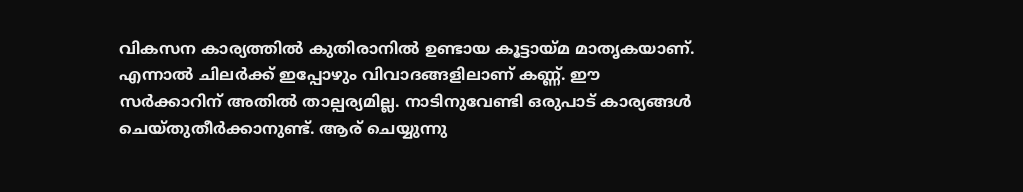വികസന കാര്യത്തില്‍ കുതിരാനില്‍ ഉണ്ടായ കൂട്ടായ്മ മാതൃകയാണ്. എന്നാല്‍ ചിലര്‍ക്ക് ഇപ്പോഴും വിവാദങ്ങളിലാണ് കണ്ണ്. ഈ സര്‍ക്കാറിന് അതില്‍ താല്പര്യമില്ല. നാടിനുവേണ്ടി ഒരുപാട് കാര്യങ്ങള്‍ ചെയ്തുതീര്‍ക്കാനുണ്ട്. ആര് ചെയ്യുന്നു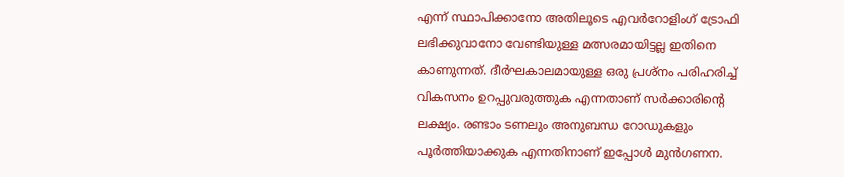എന്ന് സ്ഥാപിക്കാനോ അതിലൂടെ എവര്‍റോളിംഗ് ട്രോഫി ലഭിക്കുവാനോ വേണ്ടിയുള്ള മത്സരമായിട്ടല്ല ഇതിനെ കാണുന്നത്. ദീര്‍ഘകാലമായുള്ള ഒരു പ്രശ്നം പരിഹരിച്ച് വികസനം ഉറപ്പുവരുത്തുക എന്നതാണ് സര്‍ക്കാരിന്‍റെ ലക്ഷ്യം. രണ്ടാം ടണലും അനുബന്ധ റോഡുകളും പൂര്‍ത്തിയാക്കുക എന്നതിനാണ് ഇപ്പോള്‍ മുന്‍ഗണന.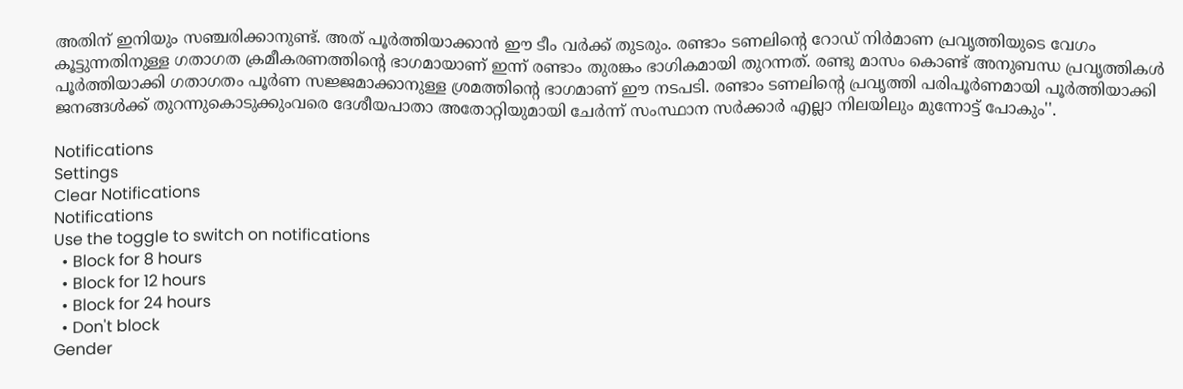അതിന് ഇനിയും സഞ്ചരിക്കാനുണ്ട്. അത് പൂര്‍ത്തിയാക്കാന്‍ ഈ ടീം വര്‍ക്ക് തുടരും. രണ്ടാം ടണലിന്‍റെ റോഡ് നിര്‍മാണ പ്രവൃത്തിയുടെ വേഗം കൂട്ടുന്നതിനുള്ള ഗതാഗത ക്രമീകരണത്തിന്‍റെ ഭാഗമായാണ് ഇന്ന് രണ്ടാം തുരങ്കം ഭാഗികമായി തുറന്നത്. രണ്ടു മാസം കൊണ്ട് അനുബന്ധ പ്രവൃത്തികള്‍ പൂര്‍ത്തിയാക്കി ഗതാഗതം പൂര്‍ണ സജ്ജമാക്കാനുള്ള ശ്രമത്തിന്‍റെ ഭാഗമാണ് ഈ നടപടി. രണ്ടാം ടണലിന്‍റെ പ്രവൃത്തി പരിപൂര്‍ണമായി പൂര്‍ത്തിയാക്കി ജനങ്ങള്‍ക്ക് തുറന്നുകൊടുക്കുംവരെ ദേശീയപാതാ അതോറ്റിയുമായി ചേര്‍ന്ന് സംസ്ഥാന സര്‍ക്കാര്‍ എല്ലാ നിലയിലും മുന്നോട്ട് പോകും''.

Notifications
Settings
Clear Notifications
Notifications
Use the toggle to switch on notifications
  • Block for 8 hours
  • Block for 12 hours
  • Block for 24 hours
  • Don't block
Gender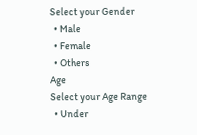Select your Gender
  • Male
  • Female
  • Others
Age
Select your Age Range
  • Under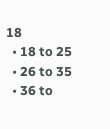18
  • 18 to 25
  • 26 to 35
  • 36 to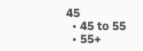45
  • 45 to 55
  • 55+